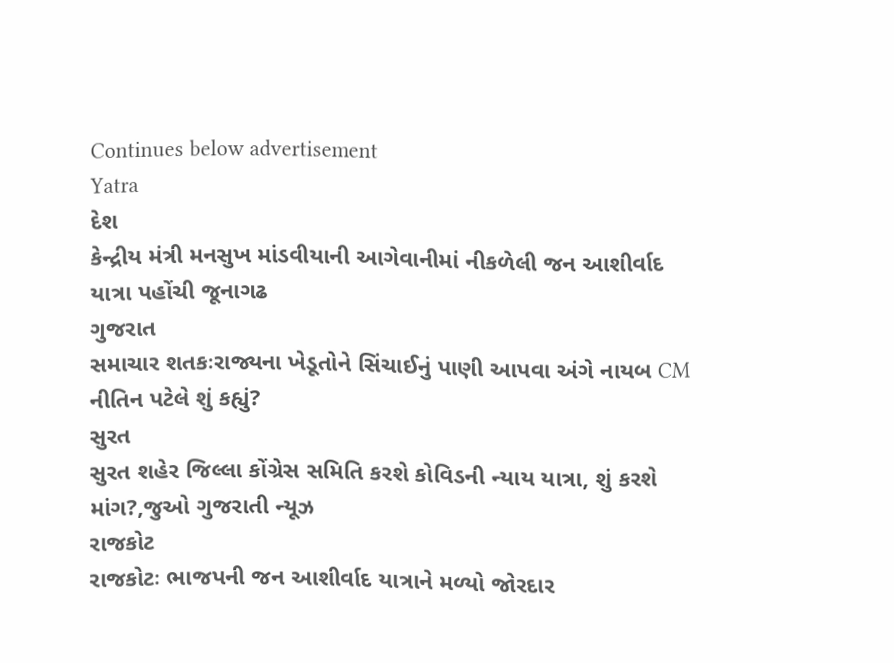Continues below advertisement
Yatra
દેશ
કેન્દ્રીય મંત્રી મનસુખ માંડવીયાની આગેવાનીમાં નીકળેલી જન આશીર્વાદ યાત્રા પહોંચી જૂનાગઢ
ગુજરાત
સમાચાર શતકઃરાજ્યના ખેડૂતોને સિંચાઈનું પાણી આપવા અંગે નાયબ CM નીતિન પટેલે શું કહ્યું?
સુરત
સુરત શહેર જિલ્લા કોંગ્રેસ સમિતિ કરશે કોવિડની ન્યાય યાત્રા, શું કરશે માંગ?,જુઓ ગુજરાતી ન્યૂઝ
રાજકોટ
રાજકોટઃ ભાજપની જન આશીર્વાદ યાત્રાને મળ્યો જોરદાર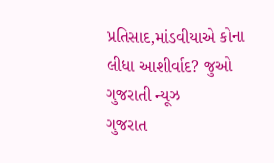પ્રતિસાદ,માંડવીયાએ કોના લીધા આશીર્વાદ? જુઓ ગુજરાતી ન્યૂઝ
ગુજરાત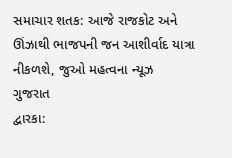સમાચાર શતક: આજે રાજકોટ અને ઊંઝાથી ભાજપની જન આશીર્વાદ યાત્રા નીકળશે, જુઓ મહત્વના ન્યૂઝ
ગુજરાત
દ્વારકા: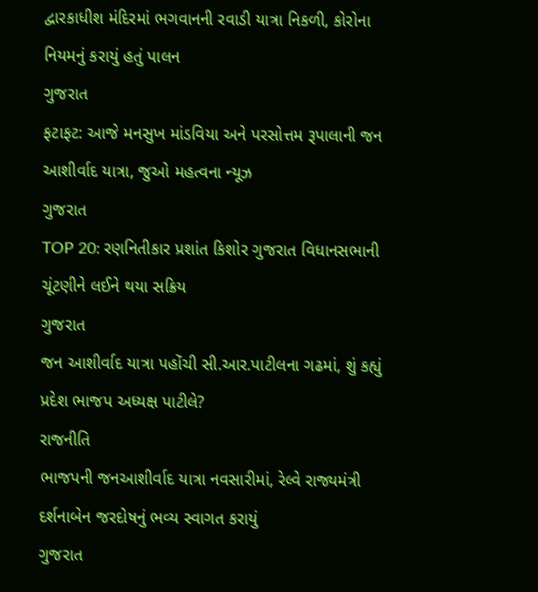દ્વારકાધીશ મંદિરમાં ભગવાનની રવાડી યાત્રા નિકળી, કોરોના નિયમનું કરાયું હતું પાલન
ગુજરાત
ફટાફટ: આજે મનસુખ માંડવિયા અને પરસોત્તમ રૂપાલાની જન આશીર્વાદ યાત્રા, જુઓ મહત્વના ન્યૂઝ
ગુજરાત
TOP 20: રણનિતીકાર પ્રશાંત કિશોર ગુજરાત વિધાનસભાની ચૂંટણીને લઈને થયા સક્રિય
ગુજરાત
જન આશીર્વાદ યાત્રા પહોંચી સી.આર.પાટીલના ગઢમાં, શું કહ્યું પ્રદેશ ભાજપ અધ્યક્ષ પાટીલે?
રાજનીતિ
ભાજપની જનઆશીર્વાદ યાત્રા નવસારીમાં, રેલ્વે રાજ્યમંત્રી દર્શનાબેન જરદોષનું ભવ્ય સ્વાગત કરાયું
ગુજરાત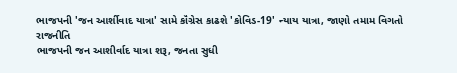ભાજપની 'જન આર્શીવાદ યાત્રા' સામે કૉંગ્રેસ કાઢશે 'કોવિડ-19' ન્યાય યાત્રા, જાણો તમામ વિગતો
રાજનીતિ
ભાજપની જન આશીર્વાદ યાત્રા શરૂ, જનતા સુધી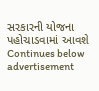સરકારની યોજના પહોચાડવામાં આવશે
Continues below advertisement